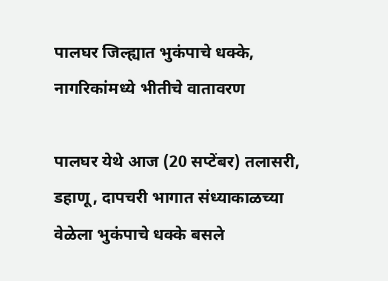पालघर जिल्ह्यात भुकंपाचे धक्के, नागरिकांमध्ये भीतीचे वातावरण

पालघर येथे आज (20 सप्टेंबर) तलासरी, डहाणू, दापचरी भागात संध्याकाळच्या वेळेला भुकंपाचे धक्के बसले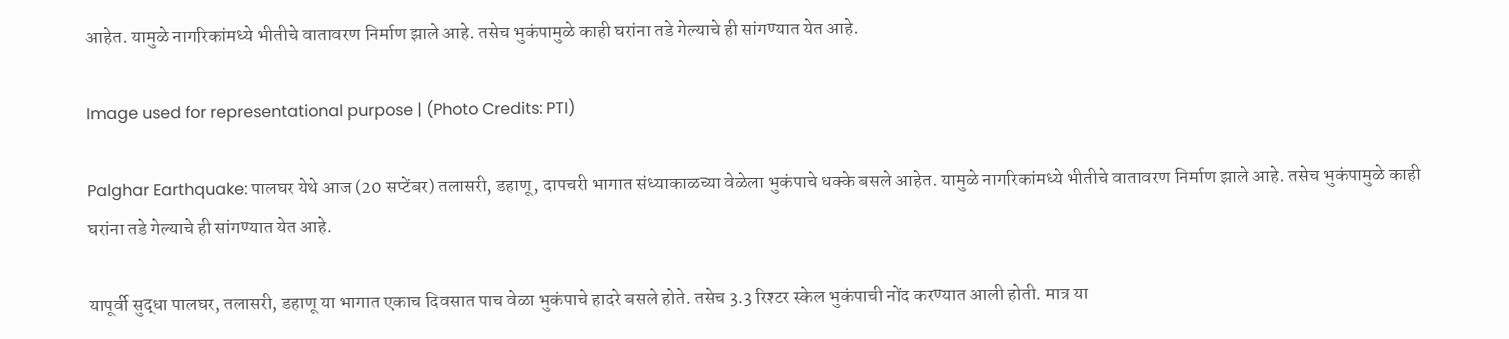आहेत. यामुळे नागरिकांमध्ये भीतीचे वातावरण निर्माण झाले आहे. तसेच भुकंपामुळे काही घरांना तडे गेल्याचे ही सांगण्यात येत आहे.

Image used for representational purpose | (Photo Credits: PTI)

Palghar Earthquake: पालघर येथे आज (20 सप्टेंबर) तलासरी, डहाणू, दापचरी भागात संध्याकाळच्या वेळेला भुकंपाचे धक्के बसले आहेत. यामुळे नागरिकांमध्ये भीतीचे वातावरण निर्माण झाले आहे. तसेच भुकंपामुळे काही घरांना तडे गेल्याचे ही सांगण्यात येत आहे.

यापूर्वी सुद्धा पालघर, तलासरी, डहाणू या भागात एकाच दिवसात पाच वेळा भुकंपाचे हादरे बसले होते. तसेच 3.3 रिश्टर स्केल भुकंपाची नोंद करण्यात आली होती. मात्र या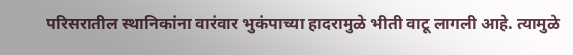परिसरातील स्थानिकांना वारंवार भुकंपाच्या हादरामुळे भीती वाटू लागली आहे. त्यामुळे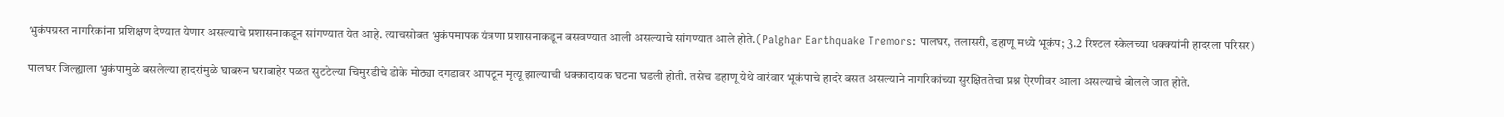भुकंपग्रस्त नागरिकांना प्रशिक्षण देण्यात येणार असल्याचे प्रशासनाकडून सांगण्यात येत आहे. त्याचसोबत भुकंपमापक यंत्रणा प्रशासनाकडून बसवण्यात आली असल्याचे सांगण्यात आले होते.(Palghar Earthquake Tremors: पालघर, तलासरी, डहाणू मध्ये भूकंप; 3.2 रिश्टल स्केलच्या धक्क्यांनी हादरला परिसर)

पालघर जिल्ह्याला भुकंपामुळे बसलेल्या हादरांमुळे घाबरुन घराबाहेर पळत सुटटेल्या चिमुरडीचे डोके मोठ्या दगडावर आपटून मृत्यू झाल्याची धक्कादायक घटना घडली होती. तसेच डहाणू येथे वारंवार भूकंपाचे हादरे बसत असल्याने नागरिकांच्या सुरक्षिततेचा प्रश्न ऐरणीवर आला असल्याचे बोलले जात होते.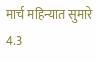मार्च महिन्यात सुमारे 4.3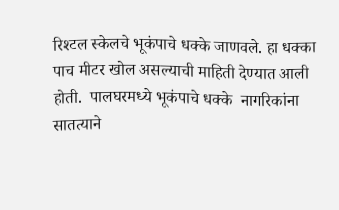रिश्टल स्केलचे भूकंपाचे धक्के जाणवले. हा धक्का पाच मीटर खोल असल्याची माहिती देण्यात आली होती.  पालघरमध्ये भूकंपाचे धक्के  नागरिकांना सातत्याने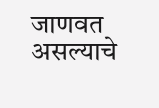जाणवत असल्याचे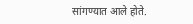सांगण्यात आले होते.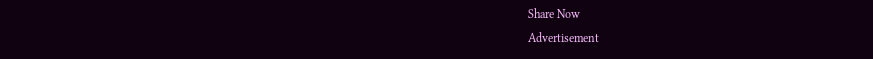Share Now
Advertisement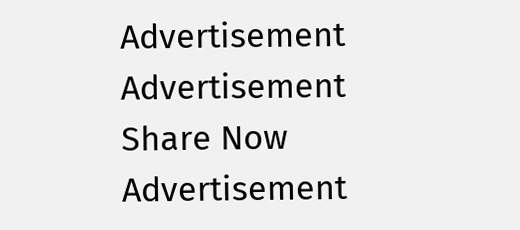Advertisement
Advertisement
Share Now
Advertisement